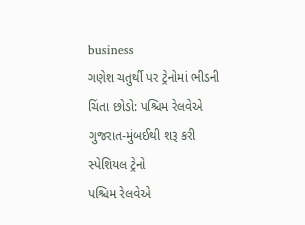business
ગણેશ ચતુર્થી પર ટ્રેનોમાં ભીડની ચિંતા છોડો: પશ્ચિમ રેલવેએ ગુજરાત-મુંબઈથી શરૂ કરી સ્પેશિયલ ટ્રેનો
પશ્ચિમ રેલવેએ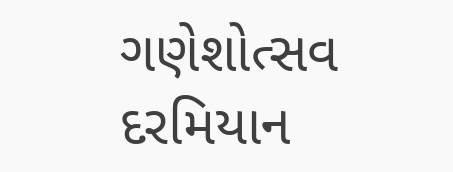ગણેશોત્સવ દરમિયાન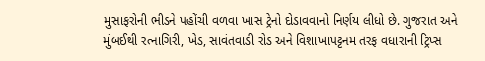મુસાફરોની ભીડને પહોંચી વળવા ખાસ ટ્રેનો દોડાવવાનો નિર્ણય લીધો છે. ગુજરાત અને મુંબઈથી રત્નાગિરી, ખેડ, સાવંતવાડી રોડ અને વિશાખાપટ્ટનમ તરફ વધારાની ટ્રિપ્સ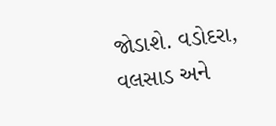જોડાશે. વડોદરા, વલસાડ અને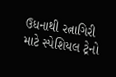ઉધનાથી રત્નાગિરી માટે સ્પેશિયલ ટ્રેનો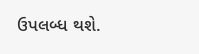ઉપલબ્ધ થશે.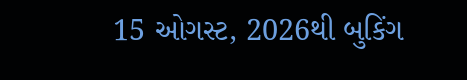15 ઓગસ્ટ, 2026થી બુકિંગ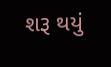શરૂ થયું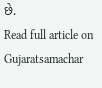છે.
Read full article on Gujaratsamachar